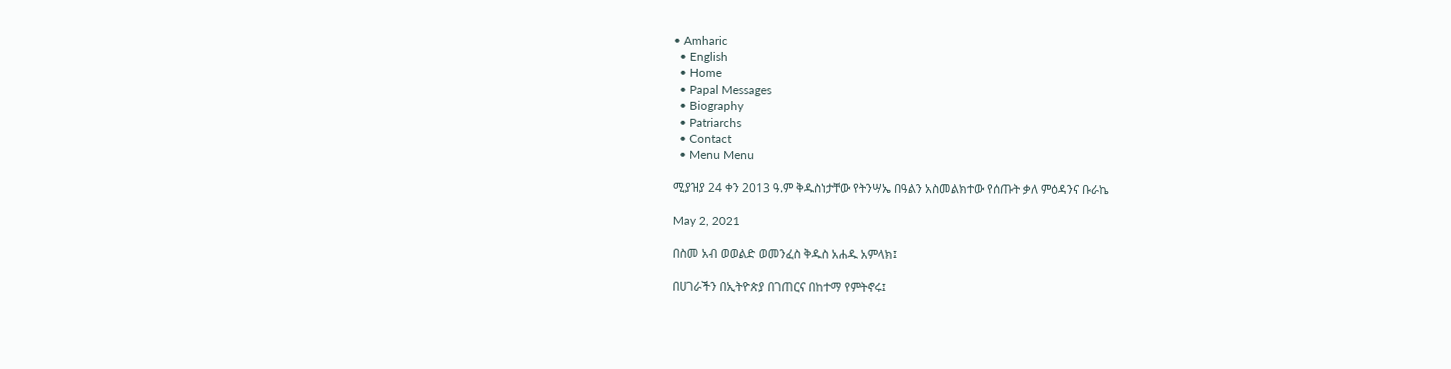• Amharic
  • English
  • Home
  • Papal Messages
  • Biography
  • Patriarchs
  • Contact
  • Menu Menu

ሚያዝያ 24 ቀን 2013 ዓ.ም ቅዱስነታቸው የትንሣኤ በዓልን አስመልክተው የሰጡት ቃለ ምዕዳንና ቡራኬ

May 2, 2021

በስመ አብ ወወልድ ወመንፈስ ቅዱስ አሐዱ አምላክ፤

በሀገራችን በኢትዮጵያ በገጠርና በከተማ የምትኖሩ፤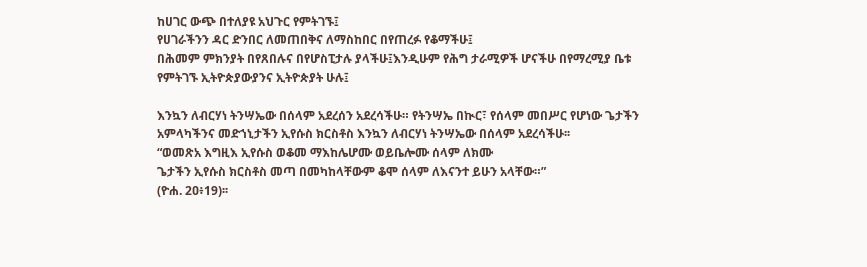ከሀገር ውጭ በተለያዩ አህጉር የምትገኙ፤
የሀገራችንን ዳር ድንበር ለመጠበቅና ለማስከበር በየጠረፉ የቆማችሁ፤
በሕመም ምክንያት በየጸበሉና በየሆስፒታሉ ያላችሁ፤እንዲሁም የሕግ ታራሚዎች ሆናችሁ በየማረሚያ ቤቱ የምትገኙ ኢትዮጵያውያንና ኢትዮጵያት ሁሉ፤

እንኳን ለብርሃነ ትንሣኤው በሰላም አደረሰን አደረሳችሁ። የትንሣኤ በኲር፣ የሰላም መበሥር የሆነው ጌታችን አምላካችንና መድኀኒታችን ኢየሱስ ክርስቶስ እንኳን ለብርሃነ ትንሣኤው በሰላም አደረሳችሁ፡፡
“ወመጽአ እግዚእ ኢየሱስ ወቆመ ማእከሌሆሙ ወይቤሎሙ ሰላም ለክሙ
ጌታችን ኢየሱስ ክርስቶስ መጣ በመካከላቸውም ቆሞ ሰላም ለእናንተ ይሁን አላቸው።”
(ዮሐ. 2ዐ፥19)፡፡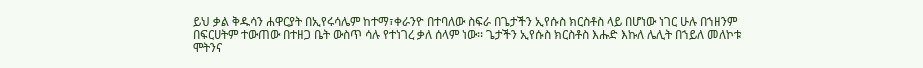ይህ ቃል ቅዱሳን ሐዋርያት በኢየሩሳሌም ከተማ፣ቀራንዮ በተባለው ስፍራ በጌታችን ኢየሱስ ክርስቶስ ላይ በሆነው ነገር ሁሉ በኀዘንም በፍርሀትም ተውጠው በተዘጋ ቤት ውስጥ ሳሉ የተነገረ ቃለ ሰላም ነው፡፡ ጌታችን ኢየሱስ ክርስቶስ እሑድ እኩለ ሌሊት በኀይለ መለኮቱ ሞትንና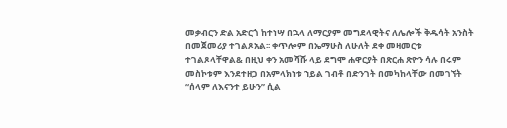መቃብርን ድል አድርጎ ከተነሣ በኋላ ለማርያም መግደላዊትና ለሌሎች ቅዱሳት አንስት በመጀመሪያ ተገልጾአል፡፡ ቀጥሎም በኤማሁስ ለሁለት ደቀ መዛመርቱ ተገልጾላቸዋል& በዚህ ቀን አመሻሹ ላይ ደግሞ ሐዋርያት በጽርሐ ጽዮን ሳሉ በሩም መስኮቱም እንደተዘጋ በአምላክነቱ ኀይል ገብቶ በድንገት በመካከላቸው በመገኘት “ሰላም ለእናንተ ይሁን” ሲል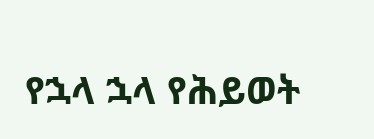የኋላ ኋላ የሕይወት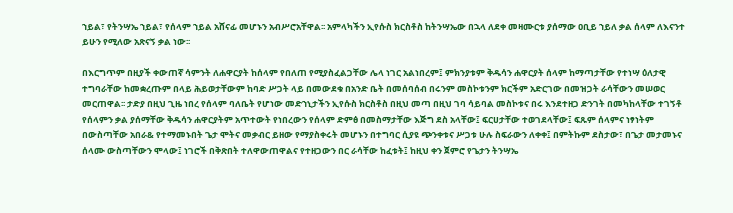ኀይል፣ የትንሣኤ ኀይል፣ የሰላም ኀይል አሸናፊ መሆኑን አብሥሮአቸዋል፡፡ አምላካችን ኢየሱስ ክርስቶስ ከትንሣኤው በኋላ ለደቀ መዛሙርቱ ያሰማው ዐቢይ ኀይለ ቃል ሰላም ለእናንተ ይሁን የሚለው አጽናኝ ቃል ነው፡፡

በእርግጥም በዚያች ቀውጠኛ ሳምንት ለሐዋርያት ከሰላም የበለጠ የሚያስፈልጋቸው ሌላ ነገር አልነበረም፤ ምክንያቱም ቅዱሳን ሐዋርያት ሰላም ከማጣታቸው የተነሣ ዕለታዊ ተግባራቸው ከመቋረጡም በላይ ሕይወታቸውም ከባድ ሥጋት ላይ በመውደቁ በአንድ ቤት በመሰባሰብ በሩንም መስኮቱንም ክርችም አድርገው በመዝጋት ራሳቸውን መሠወር መርጠዋል፡፡ ታድያ በዚህ ጊዜ ነበረ የሰላም ባለቤት የሆነው መድኀኒታችን ኢየሱስ ክርስቶስ በዚህ መጣ በዚህ ገባ ሳይባል መስኮቱና በሩ እንደተዘጋ ድንገት በመካከላቸው ተገኝቶ የሰላምን ቃል ያሰማቸው ቅዱሳን ሐዋርያትም አጥተውት የነበረውን የሰላም ድምፅ በመስማታቸው እጅግ ደስ አላቸው፤ ፍርሀታቸው ተወገደላቸው፤ ፍጹም ሰላምና ነፃነትም በውስጣቸው አበራ& የተማመኑበት ጌታ ሞትና መቃብር ይዘው የማያስቀሩት መሆኑን በተግባር ሲያዩ ጭንቀቱና ሥጋቱ ሁሉ ስፍራውን ለቀቀ፤ በምትኩም ደስታው፣ በጌታ መታመኑና ሰላሙ ውስጣቸውን ሞላው፤ ነገሮች በቅጽበት ተለዋውጠዋልና የተዘጋውን በር ራሳቸው ከፈቱት፤ ከዚህ ቀን ጀምሮ የጌታን ትንሣኤ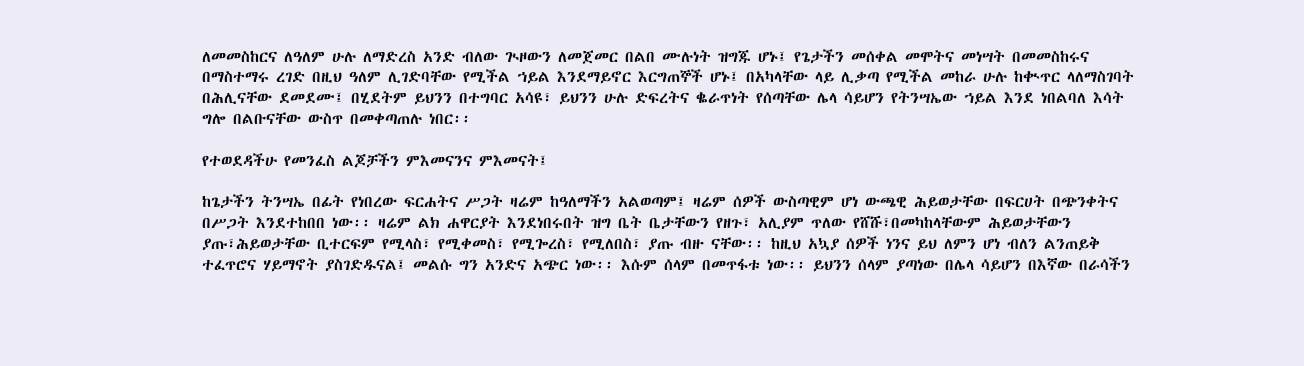ለመመስከርና ለዓለም ሁሉ ለማድረስ አንድ ብለው ጒዞውን ለመጀመር በልበ ሙሉነት ዝግጁ ሆኑ፤ የጌታችን መሰቀል መሞትና መነሣት በመመስከሩና በማስተማሩ ረገድ በዚህ ዓለም ሊገድባቸው የሚችል ኀይል እንደማይኖር እርግጠኞች ሆኑ፤ በአካላቸው ላይ ሊቃጣ የሚችል መከራ ሁሉ ከቊጥር ላለማስገባት በሕሊናቸው ደመደሙ፤ በሂደትም ይህንን በተግባር አሳዩ፣ ይህንን ሁሉ ድፍረትና ቈራጥነት የሰጣቸው ሌላ ሳይሆን የትንሣኤው ኀይል እንደ ነበልባለ እሳት ግሎ በልቡናቸው ውስጥ በመቀጣጠሉ ነበር፡፡

የተወደዳችሁ የመንፈስ ልጆቻችን ምእመናንና ምእመናት፤

ከጌታችን ትንሣኤ በፊት የነበረው ፍርሐትና ሥጋት ዛሬም ከዓለማችን አልወጣም፤ ዛሬም ሰዎች ውስጣዊም ሆነ ውጫዊ ሕይወታቸው በፍርሀት በጭንቀትና በሥጋት እንደተከበበ ነው፡፡ ዛሬም ልክ ሐዋርያት እንደነበሩበት ዝግ ቤት ቤታቸውን የዘጉ፣ አሊያም ጥለው የሸሹ፣በመካከላቸውም ሕይወታቸውን ያጡ፣ሕይወታቸው ቢተርፍም የሚላስ፣ የሚቀመስ፣ የሚጐረስ፣ የሚለበስ፣ ያጡ ብዙ ናቸው፡፡ ከዚህ አኳያ ሰዎች ነንና ይህ ለምን ሆነ ብለን ልንጠይቅ ተፈጥሮና ሃይማኖት ያስገድዱናል፤ መልሱ ግን አንድና አጭር ነው፡፡ እሱም ሰላም በመጥፋቱ ነው፡፡ ይህንን ሰላም ያጣነው በሌላ ሳይሆን በእኛው በራሳችን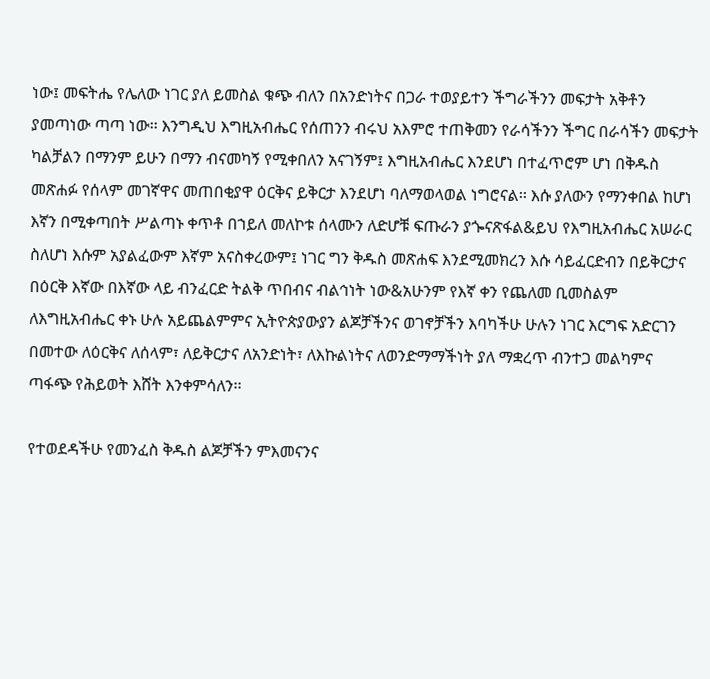ነው፤ መፍትሔ የሌለው ነገር ያለ ይመስል ቁጭ ብለን በአንድነትና በጋራ ተወያይተን ችግራችንን መፍታት አቅቶን ያመጣነው ጣጣ ነው፡፡ እንግዲህ እግዚአብሔር የሰጠንን ብሩህ አእምሮ ተጠቅመን የራሳችንን ችግር በራሳችን መፍታት ካልቻልን በማንም ይሁን በማን ብናመካኝ የሚቀበለን አናገኝም፤ እግዚአብሔር እንደሆነ በተፈጥሮም ሆነ በቅዱስ መጽሐፉ የሰላም መገኛዋና መጠበቂያዋ ዕርቅና ይቅርታ እንደሆነ ባለማወላወል ነግሮናል፡፡ እሱ ያለውን የማንቀበል ከሆነ እኛን በሚቀጣበት ሥልጣኑ ቀጥቶ በኀይለ መለኮቱ ሰላሙን ለድሆቹ ፍጡራን ያጐናጽፋል&ይህ የእግዚአብሔር አሠራር ስለሆነ እሱም አያልፈውም እኛም አናስቀረውም፤ ነገር ግን ቅዱስ መጽሐፍ እንደሚመክረን እሱ ሳይፈርድብን በይቅርታና በዕርቅ እኛው በእኛው ላይ ብንፈርድ ትልቅ ጥበብና ብልኅነት ነው&አሁንም የእኛ ቀን የጨለመ ቢመስልም ለእግዚአብሔር ቀኑ ሁሉ አይጨልምምና ኢትዮጵያውያን ልጆቻችንና ወገኖቻችን እባካችሁ ሁሉን ነገር እርግፍ አድርገን በመተው ለዕርቅና ለሰላም፣ ለይቅርታና ለአንድነት፣ ለእኩልነትና ለወንድማማችነት ያለ ማቋረጥ ብንተጋ መልካምና ጣፋጭ የሕይወት እሸት እንቀምሳለን፡፡

የተወደዳችሁ የመንፈስ ቅዱስ ልጆቻችን ምእመናንና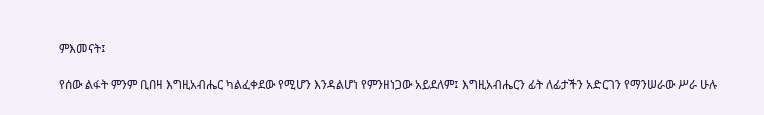ምእመናት፤

የሰው ልፋት ምንም ቢበዛ እግዚአብሔር ካልፈቀደው የሚሆን እንዳልሆነ የምንዘነጋው አይደለም፤ እግዚአብሔርን ፊት ለፊታችን አድርገን የማንሠራው ሥራ ሁሉ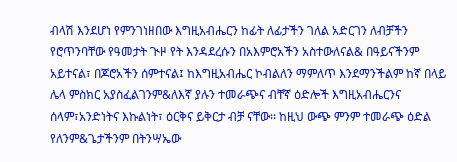ብላሽ እንደሆነ የምንገነዘበው እግዚአብሔርን ከፊት ለፊታችን ገለል አድርገን ለብቻችን የሮጥንባቸው የዓመታት ጒዞ የት እንዳደረሱን በአእምሮአችን አስተውለናል& በዓይናችንም አይተናል፣ በጆሮአችን ሰምተናል፤ ከእግዚአብሔር ኮብልለን ማምለጥ እንደማንችልም ከኛ በላይ ሌላ ምስክር አያስፈልገንም&ለእኛ ያሉን ተመራጭና ብቸኛ ዕድሎች እግዚአብሔርንና ሰላም፣አንድነትና እኩልነት፣ ዕርቅና ይቅርታ ብቻ ናቸው፡፡ ከዚህ ውጭ ምንም ተመራጭ ዕድል የለንም&ጌታችንም በትንሣኤው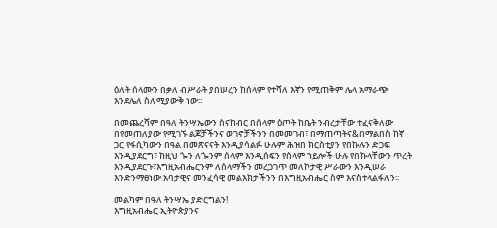ዕለት ሰላሙን በቃለ ብሥራት ያበሠረን ከሰላም የተሻለ እኛን የሚጠቅም ሌላ አማራጭ እንደሌለ ስለሚያውቅ ነው፡፡

በመጨረሻም በዓለ ትንሣኤውን ስናከብር በሰላም ዕጦት ከቤት ንብረታቸው ተፈናቅለው በየመጠለያው የሚገኙ ልጆቻችንና ወገኖቻችንን በመመገብ፣ በማጠጣትና&በማልበስ ከኛ ጋር የፋሲካውን በዓል በመጽናናት እንዲያሳልፉ ሁሉም ሕዝበ ክርስቲያን የበኩሉን ድጋፍ እንዲያደርግ፣ ከዚህ ጐን ለጐንም ሰላም እንዲሰፍን የሰላም ኀይሎች ሁሉ የበኩላቸውን ጥረት እንዲያደርጉ፣እግዚአብሔርንም ለሰላማችን መረጋገጥ መለኮታዊ ሥራውን እንዲሠራ እንድንማፀነው አባታዊና መንፈሳዊ መልእክታችንን በእግዚአብሔር ስም እናስተላልፋለን፡፡

መልካም በዓለ ትንሣኤ ያድርግልን!
እግዚአብሔር ኢትዮጵያንና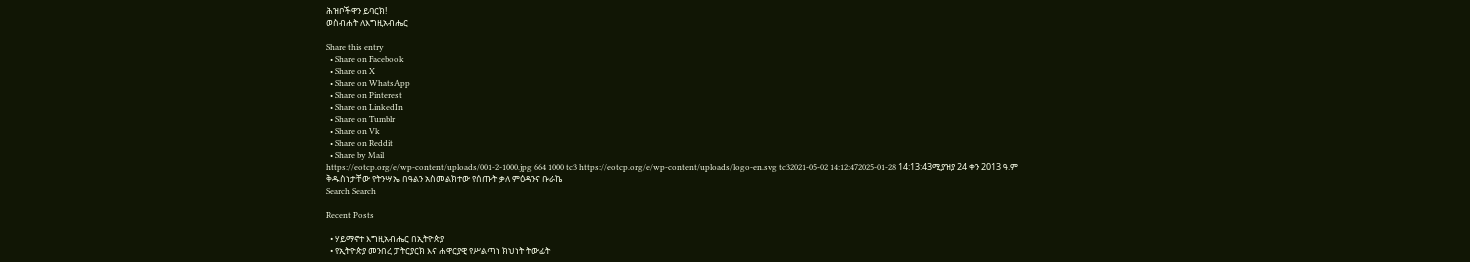ሕዝቦችዋን ይባርክ!
ወስብሐት ለእግዚአብሔር

Share this entry
  • Share on Facebook
  • Share on X
  • Share on WhatsApp
  • Share on Pinterest
  • Share on LinkedIn
  • Share on Tumblr
  • Share on Vk
  • Share on Reddit
  • Share by Mail
https://eotcp.org/e/wp-content/uploads/001-2-1000.jpg 664 1000 tc3 https://eotcp.org/e/wp-content/uploads/logo-en.svg tc32021-05-02 14:12:472025-01-28 14:13:43ሚያዝያ 24 ቀን 2013 ዓ.ም ቅዱስነታቸው የትንሣኤ በዓልን አስመልክተው የሰጡት ቃለ ምዕዳንና ቡራኬ
Search Search

Recent Posts

  • ሃይማኖተ እግዚአብሔር በኢትዮጵያ
  • የኢትዮጵያ መንበረ ፓትርያርክ እና ሐዋርያዊ የሥልጣነ ክህነት ትውፊት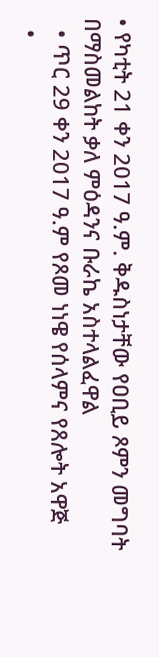• የካቲት 21 ቀን 2017 ዓ.ም. ቅዱስነታቸው የዐቢይ ጾምን መግባት በማስመልከት ቃለ ምዕዳንና ቡራኬ አስተላልፈዋል
  • ጥር 29 ቀን 2017 ዓ.ም የጾመ ነነዌ የሰላምና የጸሎት አዋጅ
  •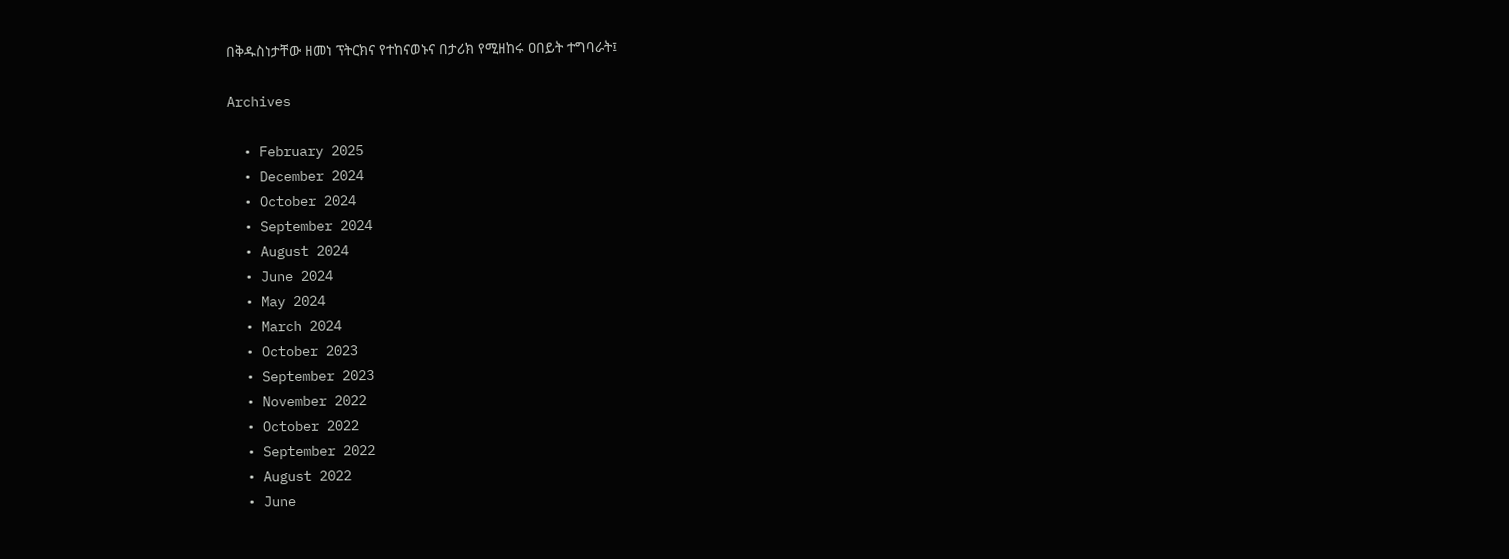በቅዱስነታቸው ዘመነ ፕትርክና የተከናወኑና በታሪክ የሚዘከሩ ዐበይት ተግባራት፤

Archives

  • February 2025
  • December 2024
  • October 2024
  • September 2024
  • August 2024
  • June 2024
  • May 2024
  • March 2024
  • October 2023
  • September 2023
  • November 2022
  • October 2022
  • September 2022
  • August 2022
  • June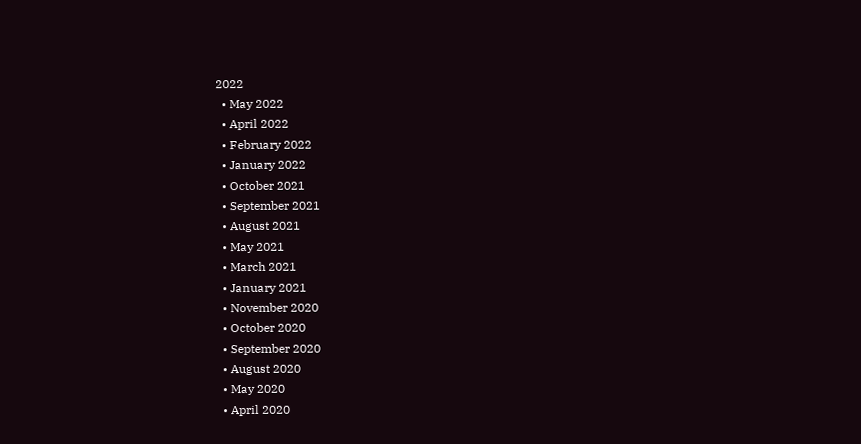2022
  • May 2022
  • April 2022
  • February 2022
  • January 2022
  • October 2021
  • September 2021
  • August 2021
  • May 2021
  • March 2021
  • January 2021
  • November 2020
  • October 2020
  • September 2020
  • August 2020
  • May 2020
  • April 2020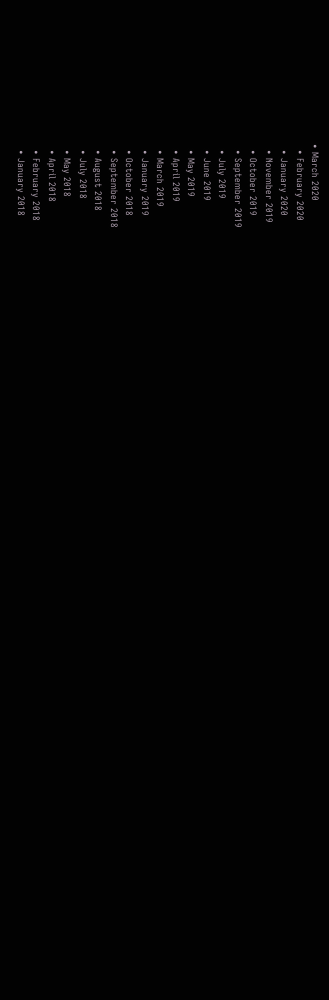• March 2020
  • February 2020
  • January 2020
  • November 2019
  • October 2019
  • September 2019
  • July 2019
  • June 2019
  • May 2019
  • April 2019
  • March 2019
  • January 2019
  • October 2018
  • September 2018
  • August 2018
  • July 2018
  • May 2018
  • April 2018
  • February 2018
  • January 2018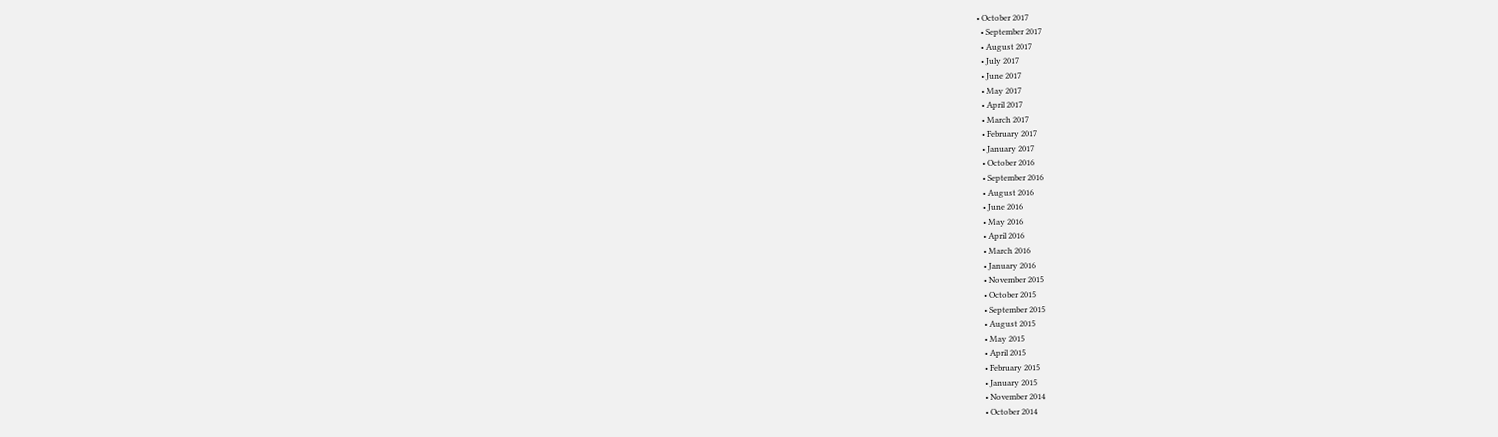• October 2017
  • September 2017
  • August 2017
  • July 2017
  • June 2017
  • May 2017
  • April 2017
  • March 2017
  • February 2017
  • January 2017
  • October 2016
  • September 2016
  • August 2016
  • June 2016
  • May 2016
  • April 2016
  • March 2016
  • January 2016
  • November 2015
  • October 2015
  • September 2015
  • August 2015
  • May 2015
  • April 2015
  • February 2015
  • January 2015
  • November 2014
  • October 2014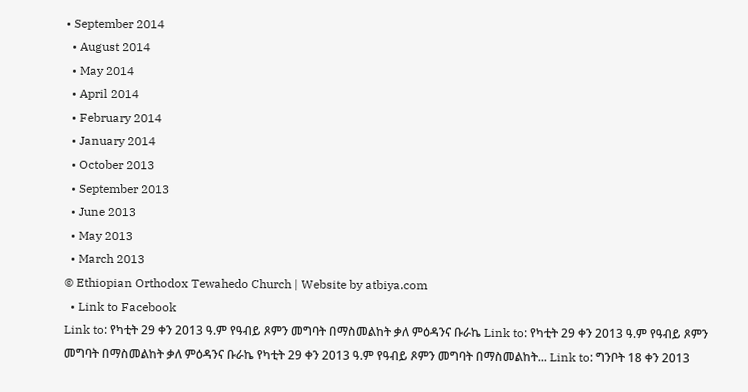• September 2014
  • August 2014
  • May 2014
  • April 2014
  • February 2014
  • January 2014
  • October 2013
  • September 2013
  • June 2013
  • May 2013
  • March 2013
© Ethiopian Orthodox Tewahedo Church | Website by atbiya.com
  • Link to Facebook
Link to: የካቲት 29 ቀን 2013 ዓ.ም የዓብይ ጾምን መግባት በማስመልከት ቃለ ምዕዳንና ቡራኬ Link to: የካቲት 29 ቀን 2013 ዓ.ም የዓብይ ጾምን መግባት በማስመልከት ቃለ ምዕዳንና ቡራኬ የካቲት 29 ቀን 2013 ዓ.ም የዓብይ ጾምን መግባት በማስመልከት... Link to: ግንቦት 18 ቀን 2013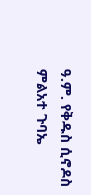ዓ.ም. የቅዱስ ሲኖዶስ ምልአተ ጉባኤ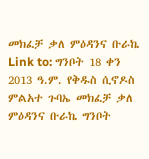መክፈቻ ቃለ ምዕዳንና ቡራኬ Link to: ግንቦት 18 ቀን 2013 ዓ.ም. የቅዱስ ሲኖዶስ ምልአተ ጉባኤ መክፈቻ ቃለ ምዕዳንና ቡራኬ ግንቦት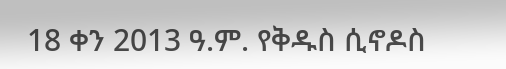18 ቀን 2013 ዓ.ም. የቅዱስ ሲኖዶስ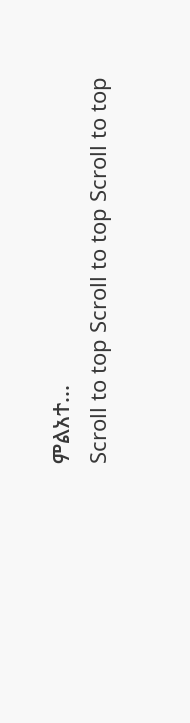ምልአተ...
Scroll to top Scroll to top Scroll to top